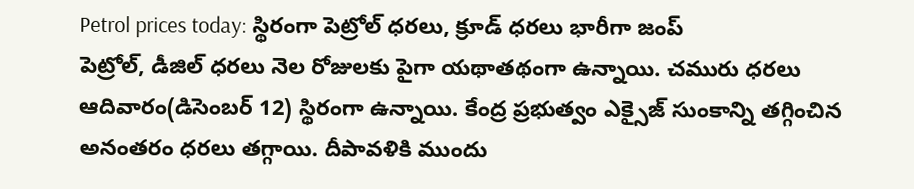Petrol prices today: స్థిరంగా పెట్రోల్ ధరలు, క్రూడ్ ధరలు భారీగా జంప్
పెట్రోల్, డీజిల్ ధరలు నెల రోజులకు పైగా యథాతథంగా ఉన్నాయి. చమురు ధరలు ఆదివారం(డిసెంబర్ 12) స్థిరంగా ఉన్నాయి. కేంద్ర ప్రభుత్వం ఎక్సైజ్ సుంకాన్ని తగ్గించిన అనంతరం ధరలు తగ్గాయి. దీపావళికి ముందు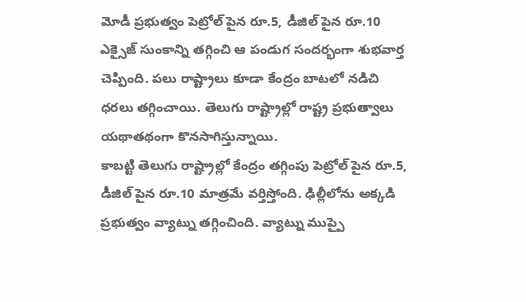మోడీ ప్రభుత్వం పెట్రోల్ పైన రూ.5, డీజిల్ పైన రూ.10 ఎక్సైజ్ సుంకాన్ని తగ్గించి ఆ పండుగ సందర్భంగా శుభవార్త చెప్పింది. పలు రాష్ట్రాలు కూడా కేంద్రం బాటలో నడిచి ధరలు తగ్గించాయి. తెలుగు రాష్ట్రాల్లో రాష్ట్ర ప్రభుత్వాలు యథాతథంగా కొనసాగిస్తున్నాయి.
కాబట్టి తెలుగు రాష్ట్రాల్లో కేంద్రం తగ్గింపు పెట్రోల్ పైన రూ.5, డీజిల్ పైన రూ.10 మాత్రమే వర్తిస్తోంది. ఢిల్లీలోను అక్కడి ప్రభుత్వం వ్యాట్ను తగ్గించింది. వ్యాట్ను ముప్పై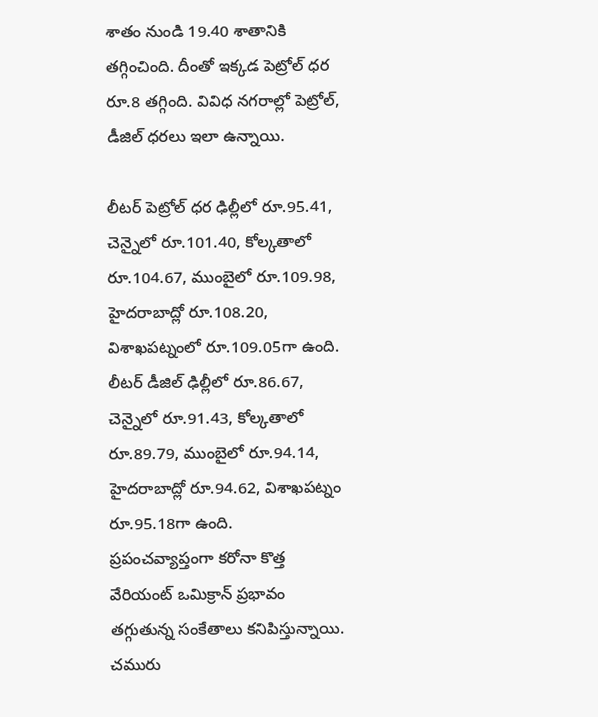శాతం నుండి 19.40 శాతానికి తగ్గించింది. దీంతో ఇక్కడ పెట్రోల్ ధర రూ.8 తగ్గింది. వివిధ నగరాల్లో పెట్రోల్, డీజిల్ ధరలు ఇలా ఉన్నాయి.

లీటర్ పెట్రోల్ ధర ఢిల్లీలో రూ.95.41, చెన్నైలో రూ.101.40, కోల్కతాలో రూ.104.67, ముంబైలో రూ.109.98, హైదరాబాద్లో రూ.108.20, విశాఖపట్నంలో రూ.109.05గా ఉంది.
లీటర్ డీజిల్ ఢిల్లీలో రూ.86.67, చెన్నైలో రూ.91.43, కోల్కతాలో రూ.89.79, ముంబైలో రూ.94.14, హైదరాబాద్లో రూ.94.62, విశాఖపట్నం రూ.95.18గా ఉంది.
ప్రపంచవ్యాప్తంగా కరోనా కొత్త వేరియంట్ ఒమిక్రాన్ ప్రభావం తగ్గుతున్న సంకేతాలు కనిపిస్తున్నాయి. చమురు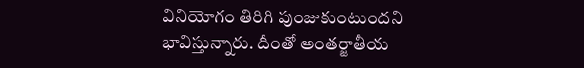వినియోగం తిరిగి పుంజుకుంటుందని భావిస్తున్నారు. దీంతో అంతర్జాతీయ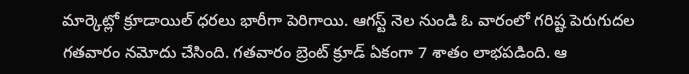మార్కెట్లో క్రూడాయిల్ ధరలు భారీగా పెరిగాయి. ఆగస్ట్ నెల నుండి ఓ వారంలో గరిష్ట పెరుగుదల గతవారం నమోదు చేసింది. గతవారం బ్రెంట్ క్రూడ్ ఏకంగా 7 శాతం లాభపడింది. ఆ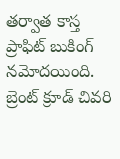తర్వాత కాస్త ప్రాఫిట్ బుకింగ్ నమోదయింది. బ్రెంట్ క్రూడ్ చివరి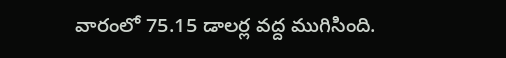వారంలో 75.15 డాలర్ల వద్ద ముగిసింది.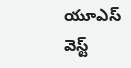యూఎస్ వెస్ట్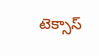టెక్సాస్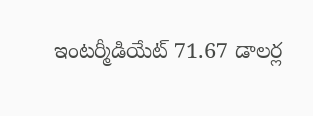ఇంటర్మీడియేట్ 71.67 డాలర్ల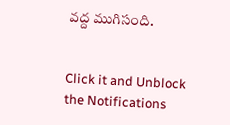వద్ద ముగిసంది.


Click it and Unblock the Notifications